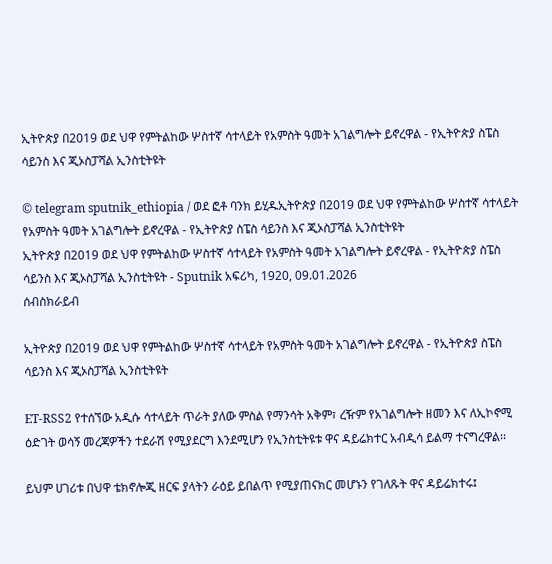ኢትዮጵያ በ2019 ወደ ህዋ የምትልከው ሦስተኛ ሳተላይት የአምስት ዓመት አገልግሎት ይኖረዋል - የኢትዮጵያ ስፔስ ሳይንስ እና ጂኦስፓሻል ኢንስቲትዩት

© telegram sputnik_ethiopia / ወደ ፎቶ ባንክ ይሂዱኢትዮጵያ በ2019 ወደ ህዋ የምትልከው ሦስተኛ ሳተላይት የአምስት ዓመት አገልግሎት ይኖረዋል - የኢትዮጵያ ስፔስ ሳይንስ እና ጂኦስፓሻል ኢንስቲትዩት
ኢትዮጵያ በ2019 ወደ ህዋ የምትልከው ሦስተኛ ሳተላይት የአምስት ዓመት አገልግሎት ይኖረዋል - የኢትዮጵያ ስፔስ ሳይንስ እና ጂኦስፓሻል ኢንስቲትዩት - Sputnik አፍሪካ, 1920, 09.01.2026
ሰብስክራይብ

ኢትዮጵያ በ2019 ወደ ህዋ የምትልከው ሦስተኛ ሳተላይት የአምስት ዓመት አገልግሎት ይኖረዋል - የኢትዮጵያ ስፔስ ሳይንስ እና ጂኦስፓሻል ኢንስቲትዩት

ET-RSS2 የተሰኘው አዲሱ ሳተላይት ጥራት ያለው ምስል የማንሳት አቅም፣ ረዥም የአገልግሎት ዘመን እና ለኢኮኖሚ ዕድገት ወሳኝ መረጃዎችን ተደራሽ የሚያደርግ እንደሚሆን የኢንስቲትዩቱ ዋና ዳይሬክተር አብዲሳ ይልማ ተናግረዋል፡፡

ይህም ሀገሪቱ በህዋ ቴክኖሎጂ ዘርፍ ያላትን ራዕይ ይበልጥ የሚያጠናክር መሆኑን የገለጹት ዋና ዳይሬክተሩ፤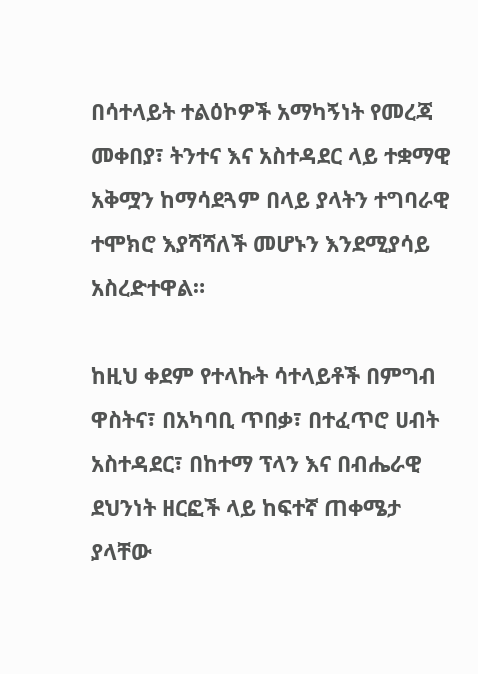በሳተላይት ተልዕኮዎች አማካኝነት የመረጃ መቀበያ፣ ትንተና እና አስተዳደር ላይ ተቋማዊ አቅሟን ከማሳደጓም በላይ ያላትን ተግባራዊ ተሞክሮ እያሻሻለች መሆኑን እንደሚያሳይ አስረድተዋል።

ከዚህ ቀደም የተላኩት ሳተላይቶች በምግብ ዋስትና፣ በአካባቢ ጥበቃ፣ በተፈጥሮ ሀብት አስተዳደር፣ በከተማ ፕላን እና በብሔራዊ ደህንነት ዘርፎች ላይ ከፍተኛ ጠቀሜታ ያላቸው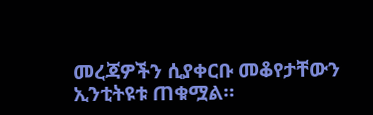መረጃዎችን ሲያቀርቡ መቆየታቸውን ኢንቲትዩቱ ጠቁሟል።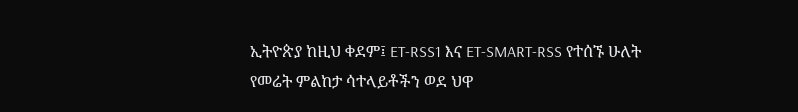ኢትዮጵያ ከዚህ ቀደም፤ ET-RSS1 እና ET-SMART-RSS የተሰኙ ሁለት የመሬት ምልከታ ሳተላይቶችን ወደ ህዋ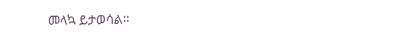መላኳ ይታወሳል።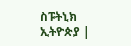ስፑትኒክ ኢትዮጵያ |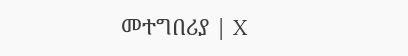መተግበሪያ | X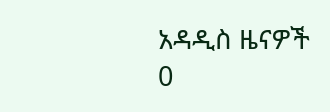አዳዲስ ዜናዎች
0